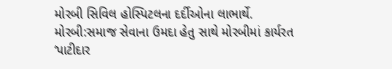મોરબી સિવિલ હોસ્પિટલના દર્દીઓના લાભાર્થે.
મોરબી:સમાજ સેવાના ઉમદા હેતુ સાથે મોરબીમાં કાર્યરત ‘પાટીદાર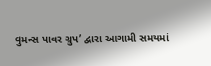વુમન્સ પાવર ગ્રુપ’ દ્વારા આગામી સમયમાં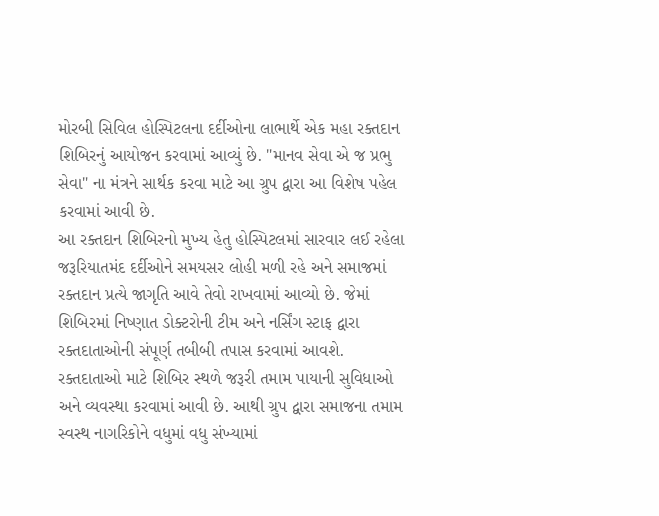મોરબી સિવિલ હોસ્પિટલના દર્દીઓના લાભાર્થે એક મહા રક્તદાન શિબિરનું આયોજન કરવામાં આવ્યું છે. "માનવ સેવા એ જ પ્રભુ સેવા" ના મંત્રને સાર્થક કરવા માટે આ ગ્રુપ દ્વારા આ વિશેષ પહેલ કરવામાં આવી છે.
આ રક્તદાન શિબિરનો મુખ્ય હેતુ હોસ્પિટલમાં સારવાર લઈ રહેલા જરૂરિયાતમંદ દર્દીઓને સમયસર લોહી મળી રહે અને સમાજમાં રક્તદાન પ્રત્યે જાગૃતિ આવે તેવો રાખવામાં આવ્યો છે. જેમાં શિબિરમાં નિષ્ણાત ડોક્ટરોની ટીમ અને નર્સિંગ સ્ટાફ દ્વારા રક્તદાતાઓની સંપૂર્ણ તબીબી તપાસ કરવામાં આવશે.
રક્તદાતાઓ માટે શિબિર સ્થળે જરૂરી તમામ પાયાની સુવિધાઓ અને વ્યવસ્થા કરવામાં આવી છે. આથી ગ્રુપ દ્વારા સમાજના તમામ સ્વસ્થ નાગરિકોને વધુમાં વધુ સંખ્યામાં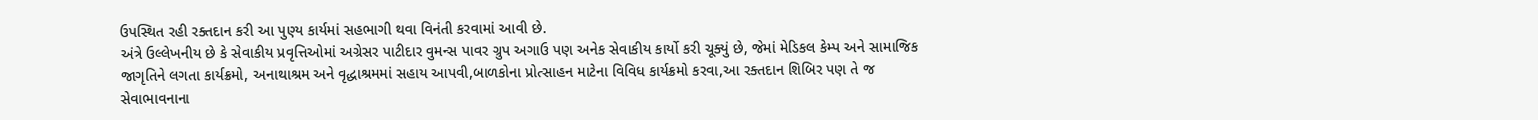ઉપસ્થિત રહી રક્તદાન કરી આ પુણ્ય કાર્યમાં સહભાગી થવા વિનંતી કરવામાં આવી છે.
અંત્રે ઉલ્લેખનીય છે કે સેવાકીય પ્રવૃત્તિઓમાં અગ્રેસર પાટીદાર વુમન્સ પાવર ગ્રુપ અગાઉ પણ અનેક સેવાકીય કાર્યો કરી ચૂક્યું છે, જેમાં મેડિકલ કેમ્પ અને સામાજિક જાગૃતિને લગતા કાર્યક્રમો, અનાથાશ્રમ અને વૃદ્ધાશ્રમમાં સહાય આપવી,બાળકોના પ્રોત્સાહન માટેના વિવિધ કાર્યક્રમો કરવા,આ રક્તદાન શિબિર પણ તે જ સેવાભાવનાના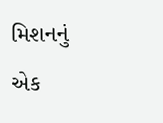મિશનનું એક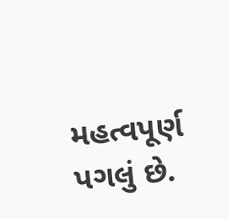મહત્વપૂર્ણ પગલું છે.